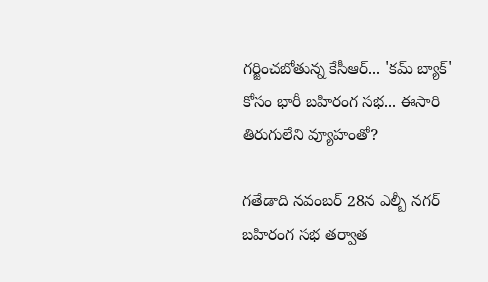గర్జించబోతున్న కేసీఆర్... 'కమ్ బ్యాక్' కోసం భారీ బహిరంగ సభ... ఈసారి తిరుగులేని వ్యూహంతో?

గతేడాది నవంబర్ 28న ఎల్బీ నగర్ బహిరంగ సభ తర్వాత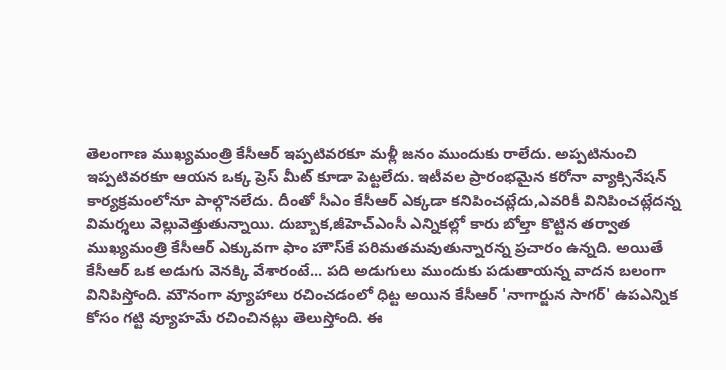తెలంగాణ ముఖ్యమంత్రి కేసీఆర్ ఇప్పటివరకూ మళ్లీ జనం ముందుకు రాలేదు. అప్పటినుంచి ఇప్పటివరకూ ఆయన ఒక్క ప్రెస్ మీట్ కూడా పెట్టలేదు. ఇటీవల ప్రారంభమైన కరోనా వ్యాక్సినేషన్ కార్యక్రమంలోనూ పాల్గొనలేదు. దీంతో సీఎం కేసీఆర్ ఎక్కడా కనిపించట్లేదు,ఎవరికీ వినిపించట్లేదన్న విమర్శలు వెల్లువెత్తుతున్నాయి. దుబ్బాక,జీహెచ్ఎంసీ ఎన్నికల్లో కారు బోల్తా కొట్టిన తర్వాత ముఖ్యమంత్రి కేసీఆర్ ఎక్కువగా ఫాం హౌస్‌కే పరిమతమవుతున్నారన్న ప్రచారం ఉన్నది. అయితే కేసీఆర్ ఒక అడుగు వెనక్కి వేశారంటే... పది అడుగులు ముందుకు పడుతాయన్న వాదన బలంగా వినిపిస్తోంది. మౌనంగా వ్యూహాలు రచించడంలో ధిట్ట అయిన కేసీఆర్ 'నాగార్జున సాగర్' ఉపఎన్నిక కోసం గట్టి వ్యూహమే రచించినట్లు తెలుస్తోంది. ఈ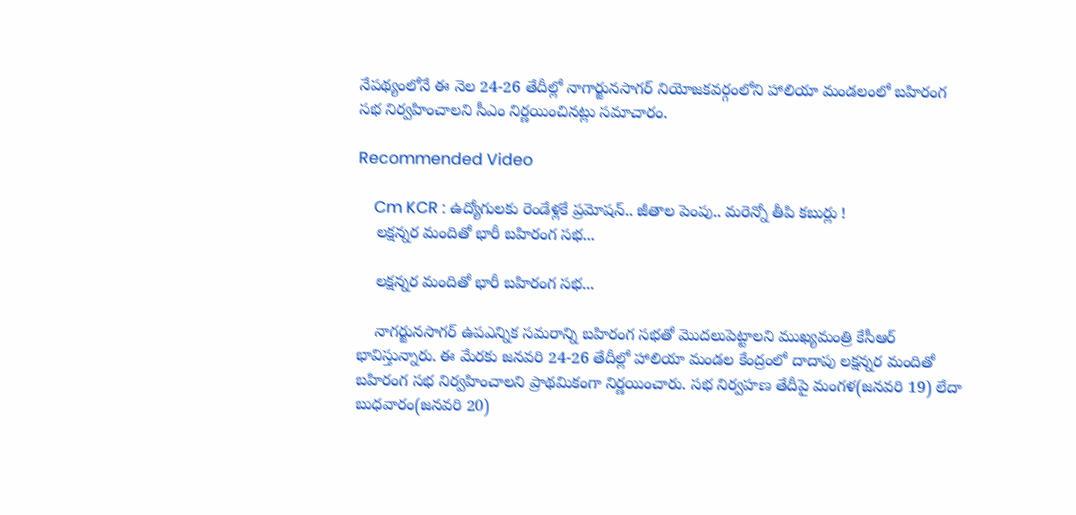నేపథ్యంలోనే ఈ నెల 24-26 తేదీల్లో నాగార్జునసాగర్ నియోజకవర్గంలోని హాలియా మండలంలో బహిరంగ సభ నిర్వహించాలని సీఎం నిర్ణయించినట్లు సమాచారం.

Recommended Video

    Cm KCR : ఉద్యోగులకు రెండేళ్లకే ప్రమోషన్.. జీతాల పెంపు.. మరెన్నో తీపి కబుర్లు !
    లక్షన్నర మందితో భారీ బహిరంగ సభ...

    లక్షన్నర మందితో భారీ బహిరంగ సభ...

    నాగర్జునసాగర్ ఉపఎన్నిక సమరాన్ని బహిరంగ సభతో మొదలుపెట్టాలని ముఖ్యమంత్రి కేసీఆర్ భావిస్తున్నారు. ఈ మేరకు జనవరి 24-26 తేదీల్లో హాలియా మండల కేంద్రంలో దాదాపు లక్షన్నర మందితో బహిరంగ సభ నిర్వహించాలని ప్రాథమికంగా నిర్ణయించారు. సభ నిర్వహణ తేదీపై మంగళ(జనవరి 19) లేదా బుధవారం(జనవరి 20)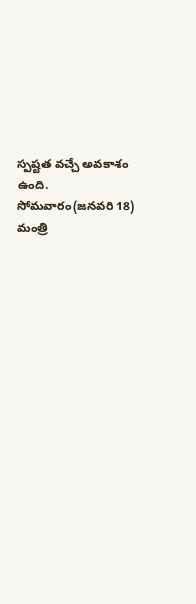స్పష్టత వచ్చే అవకాశం ఉంది. సోమవారం(జనవరి 18) మంత్రి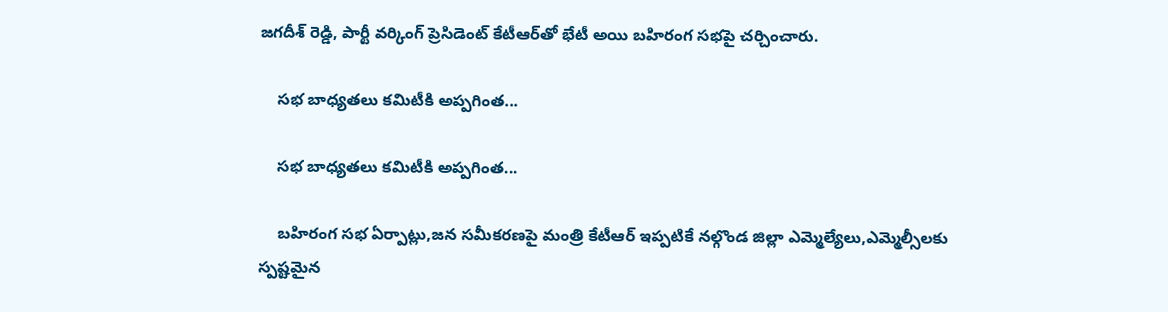జగదీశ్ రెడ్డి, పార్టీ వర్కింగ్ ప్రెసిడెంట్ కేటీఆర్‌తో భేటీ అయి బహిరంగ సభపై చర్చించారు.

    సభ బాధ్యతలు కమిటీకి అప్పగింత...

    సభ బాధ్యతలు కమిటీకి అప్పగింత...

    బహిరంగ సభ ఏర్పాట్లు,జన సమీకరణపై మంత్రి కేటీఆర్ ఇప్పటికే నల్గొండ జిల్లా ఎమ్మెల్యేలు,ఎమ్మెల్సీలకు స్పష్టమైన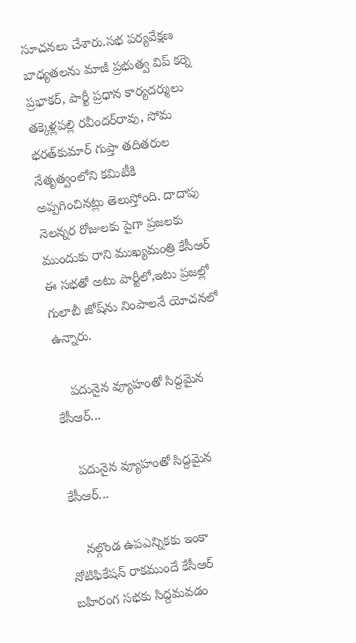సూచనలు చేశారు.సభ పర్యవేక్షణ బాధ్యతలను మాజీ ప్రభుత్వ విప్‌ కర్నె ప్రభాకర్, పార్టీ ప్రధాన కార్యదర్శులు తక్కెళ్లపల్లి రవీందర్‌రావు, సోమ భరత్‌కుమార్‌ గుప్తా తదితరుల నేతృత్వంలోని కమిటీకి అప్పగించినట్లు తెలుస్తోంది. దాదాపు నెలన్నర రోజులకు పైగా ప్రజలకు ముందుకు రాని ముఖ్యమంత్రి కేసీఆర్ ఈ సభతో అటు పార్టీలో,ఇటు ప్రజల్లో గులాబీ జోష్‌ను నింపాలనే యోచనలో ఉన్నారు.

    పదునైన వ్యూహంతో సిద్దమైన కేసీఆర్...

    పదునైన వ్యూహంతో సిద్దమైన కేసీఆర్...

    నల్గొండ ఉపఎన్నికకు ఇంకా నోటిఫికేషన్ రాకముందే కేసీఆర్ బహిరంగ సభకు సిద్దమవడం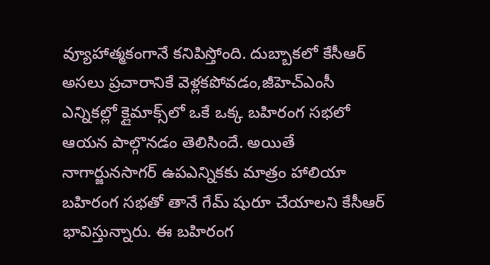వ్యూహాత్మకంగానే కనిపిస్తోంది. దుబ్బాకలో కేసీఆర్ అసలు ప్రచారానికే వెళ్లకపోవడం,జీహెచ్ఎంసీ ఎన్నికల్లో క్లైమాక్స్‌లో ఒకే ఒక్క బహిరంగ సభలో ఆయన పాల్గొనడం తెలిసిందే. అయితే నాగార్జునసాగర్ ఉపఎన్నికకు మాత్రం హాలియా బహిరంగ సభతో తానే గేమ్ షురూ చేయాలని కేసీఆర్ భావిస్తున్నారు. ఈ బహిరంగ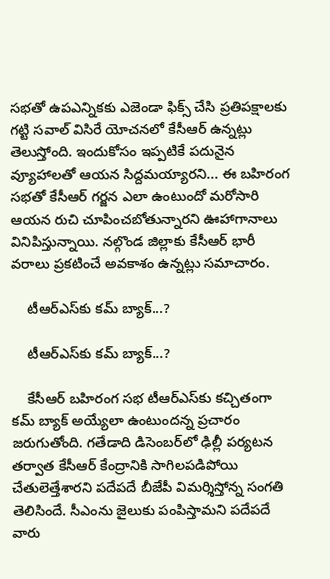సభతో ఉపఎన్నికకు ఎజెండా ఫిక్స్ చేసి ప్రతిపక్షాలకు గట్టి సవాల్ విసిరే యోచనలో కేసీఆర్ ఉన్నట్లు తెలుస్తోంది. ఇందుకోసం ఇప్పటికే పదునైన వ్యూహాలతో ఆయన సిద్దమయ్యారని... ఈ బహిరంగ సభతో కేసీఆర్ గర్జన ఎలా ఉంటుందో మరోసారి ఆయన రుచి చూపించబోతున్నారని ఊహాగానాలు వినిపిస్తున్నాయి. నల్గొండ జిల్లాకు కేసీఆర్ భారీ వరాలు ప్రకటించే అవకాశం ఉన్నట్లు సమాచారం.

    టీఆర్ఎస్‌కు కమ్ బ్యాక్...?

    టీఆర్ఎస్‌కు కమ్ బ్యాక్...?

    కేసీఆర్ బహిరంగ సభ టీఆర్ఎస్‌కు కచ్చితంగా కమ్ బ్యాక్ అయ్యేలా ఉంటుందన్న ప్రచారం జరుగుతోంది. గతేడాది డిసెంబర్‌లో ఢిల్లీ పర్యటన తర్వాత కేసీఆర్ కేంద్రానికి సాగిలపడిపోయి చేతులెత్తేశారని పదేపదే బీజేపీ విమర్శిస్తోన్న సంగతి తెలిసిందే. సీఎంను జైలుకు పంపిస్తామని పదేపదే వారు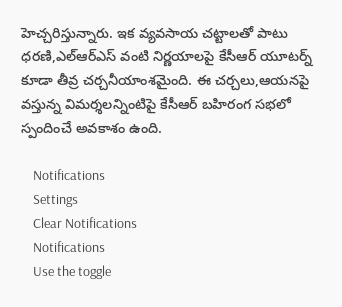హెచ్చరిస్తున్నారు. ఇక వ్యవసాయ చట్టాలతో పాటు ధరణి,ఎల్ఆర్ఎస్ వంటి నిర్ణయాలపై కేసీఆర్ యూటర్న్ కూడా తీవ్ర చర్చనీయాంశమైంది. ఈ చర్చలు,ఆయనపై వస్తున్న విమర్శలన్నింటిపై కేసీఆర్ బహిరంగ సభలో స్పందించే అవకాశం ఉంది.

    Notifications
    Settings
    Clear Notifications
    Notifications
    Use the toggle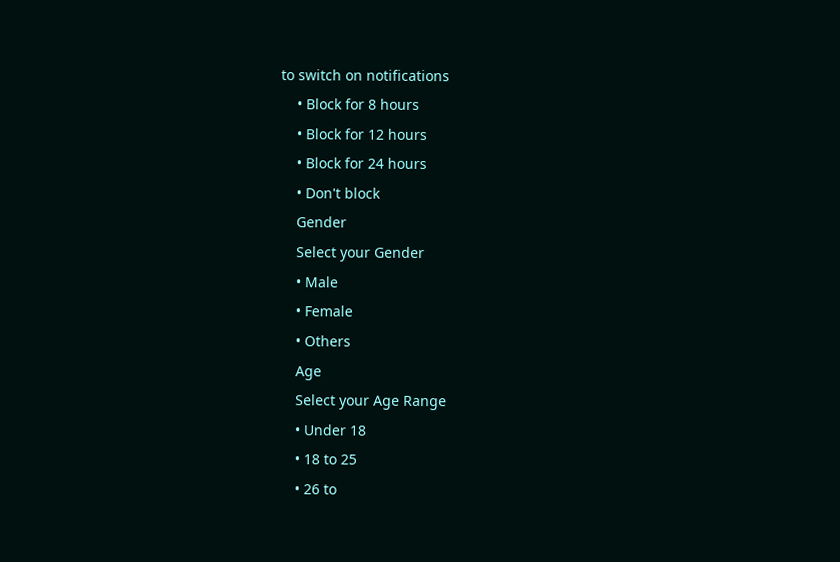to switch on notifications
    • Block for 8 hours
    • Block for 12 hours
    • Block for 24 hours
    • Don't block
    Gender
    Select your Gender
    • Male
    • Female
    • Others
    Age
    Select your Age Range
    • Under 18
    • 18 to 25
    • 26 to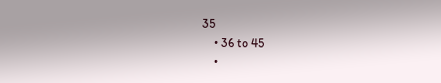35
    • 36 to 45
    •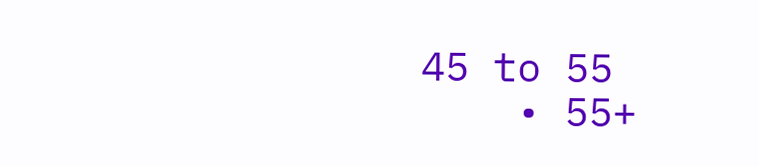45 to 55
    • 55+